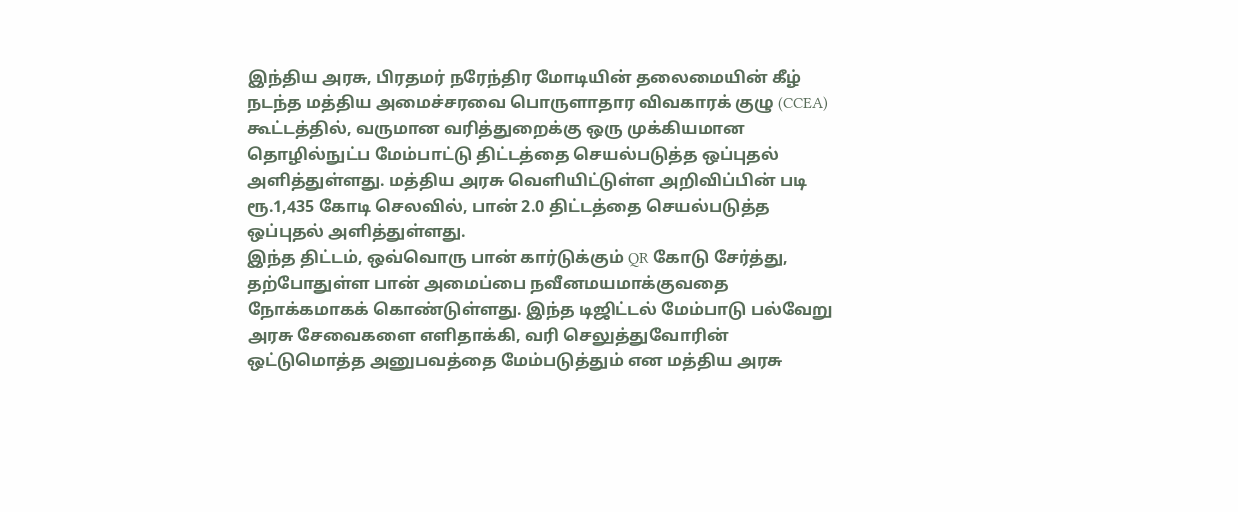இந்திய அரசு, பிரதமர் நரேந்திர மோடியின் தலைமையின் கீழ் நடந்த மத்திய அமைச்சரவை பொருளாதார விவகாரக் குழு (CCEA) கூட்டத்தில், வருமான வரித்துறைக்கு ஒரு முக்கியமான தொழில்நுட்ப மேம்பாட்டு திட்டத்தை செயல்படுத்த ஒப்புதல் அளித்துள்ளது. மத்திய அரசு வெளியிட்டுள்ள அறிவிப்பின் படி ரூ.1,435 கோடி செலவில், பான் 2.0 திட்டத்தை செயல்படுத்த ஒப்புதல் அளித்துள்ளது.
இந்த திட்டம், ஒவ்வொரு பான் கார்டுக்கும் QR கோடு சேர்த்து, தற்போதுள்ள பான் அமைப்பை நவீனமயமாக்குவதை நோக்கமாகக் கொண்டுள்ளது. இந்த டிஜிட்டல் மேம்பாடு பல்வேறு அரசு சேவைகளை எளிதாக்கி, வரி செலுத்துவோரின் ஒட்டுமொத்த அனுபவத்தை மேம்படுத்தும் என மத்திய அரசு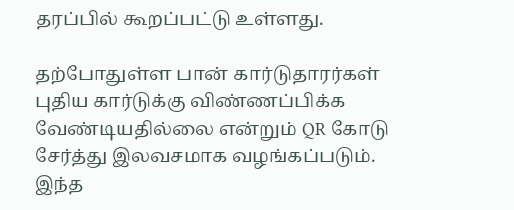தரப்பில் கூறப்பட்டு உள்ளது.

தற்போதுள்ள பான் கார்டுதாரர்கள் புதிய கார்டுக்கு விண்ணப்பிக்க வேண்டியதில்லை என்றும் QR கோடு சேர்த்து இலவசமாக வழங்கப்படும். இந்த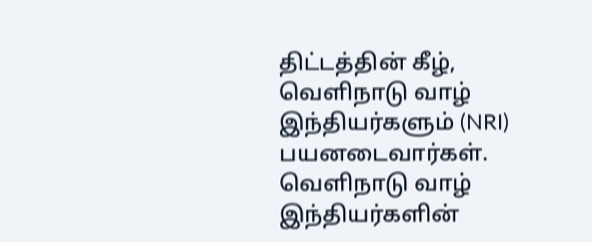திட்டத்தின் கீழ், வெளிநாடு வாழ் இந்தியர்களும் (NRI) பயனடைவார்கள். வெளிநாடு வாழ் இந்தியர்களின்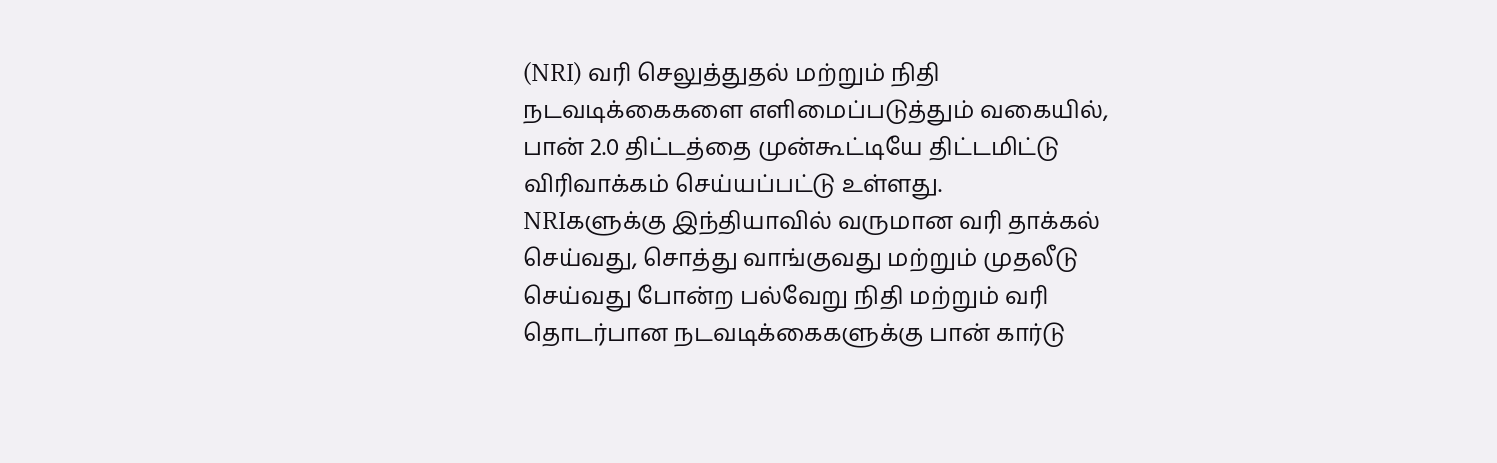(NRI) வரி செலுத்துதல் மற்றும் நிதி நடவடிக்கைகளை எளிமைப்படுத்தும் வகையில், பான் 2.0 திட்டத்தை முன்கூட்டியே திட்டமிட்டு விரிவாக்கம் செய்யப்பட்டு உள்ளது.
NRIகளுக்கு இந்தியாவில் வருமான வரி தாக்கல் செய்வது, சொத்து வாங்குவது மற்றும் முதலீடு செய்வது போன்ற பல்வேறு நிதி மற்றும் வரி தொடர்பான நடவடிக்கைகளுக்கு பான் கார்டு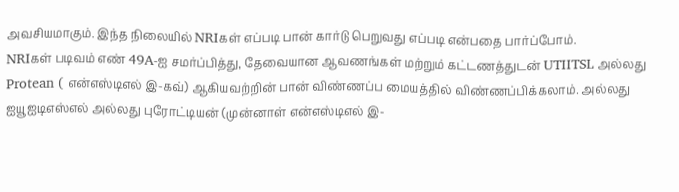அவசியமாகும். இந்த நிலையில் NRIகள் எப்படி பான் கார்டு பெறுவது எப்படி என்பதை பார்ப்போம்.
NRIகள் படிவம் எண் 49A-ஐ சமர்ப்பித்து, தேவையான ஆவணங்கள் மற்றும் கட்டணத்துடன் UTIITSL அல்லது Protean ( என்எஸ்டிஎல் இ-கவ்) ஆகியவற்றின் பான் விண்ணப்ப மையத்தில் விண்ணப்பிக்கலாம். அல்லது ஐயூஐடிஎஸ்எல் அல்லது புரோட்டியன் (முன்னாள் என்எஸ்டிஎல் இ-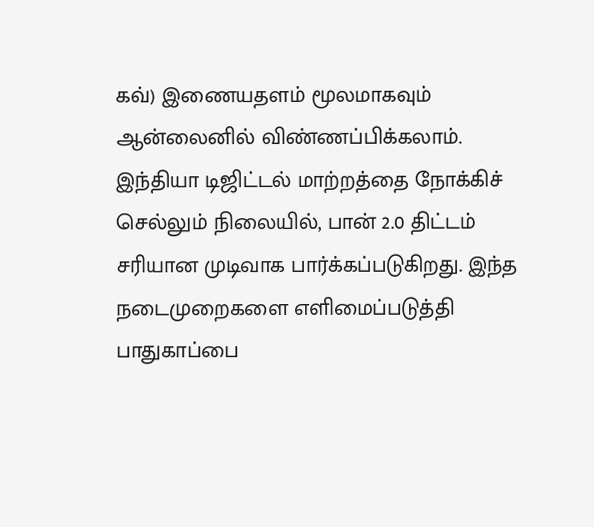கவ்) இணையதளம் மூலமாகவும் ஆன்லைனில் விண்ணப்பிக்கலாம்.
இந்தியா டிஜிட்டல் மாற்றத்தை நோக்கிச் செல்லும் நிலையில், பான் 2.0 திட்டம் சரியான முடிவாக பார்க்கப்படுகிறது. இந்த நடைமுறைகளை எளிமைப்படுத்தி பாதுகாப்பை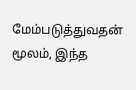மேம்படுத்துவதன் மூலம், இந்த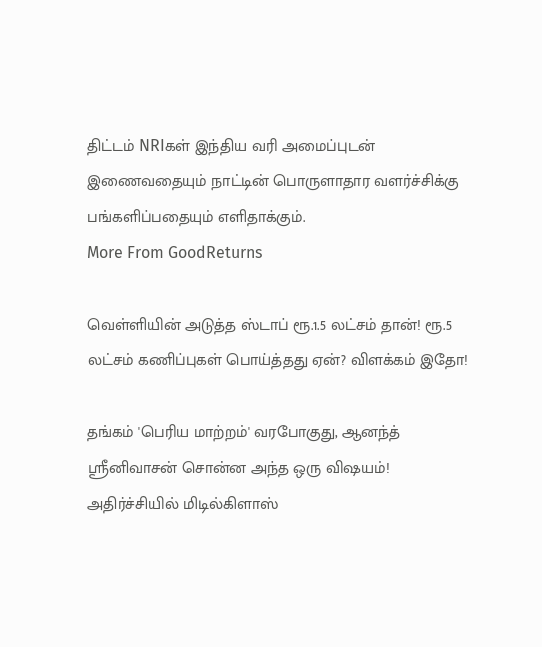திட்டம் NRIகள் இந்திய வரி அமைப்புடன் இணைவதையும் நாட்டின் பொருளாதார வளர்ச்சிக்கு பங்களிப்பதையும் எளிதாக்கும்.
More From GoodReturns

வெள்ளியின் அடுத்த ஸ்டாப் ரூ.1.5 லட்சம் தான்! ரூ.5 லட்சம் கணிப்புகள் பொய்த்தது ஏன்? விளக்கம் இதோ!

தங்கம் 'பெரிய மாற்றம்' வரபோகுது, ஆனந்த் ஸ்ரீனிவாசன் சொன்ன அந்த ஒரு விஷயம்! அதிர்ச்சியில் மிடில்கிளாஸ்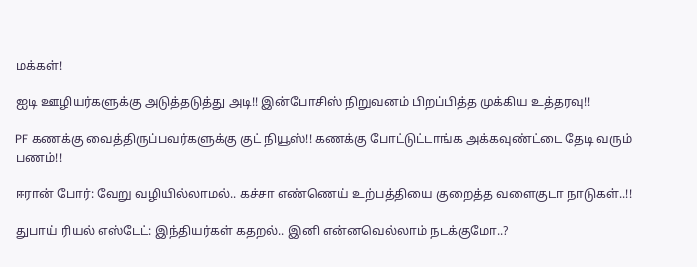மக்கள்!

ஐடி ஊழியர்களுக்கு அடுத்தடுத்து அடி!! இன்போசிஸ் நிறுவனம் பிறப்பித்த முக்கிய உத்தரவு!!

PF கணக்கு வைத்திருப்பவர்களுக்கு குட் நியூஸ்!! கணக்கு போட்டுட்டாங்க அக்கவுண்ட்டை தேடி வரும் பணம்!!

ஈரான் போர்: வேறு வழியில்லாமல்.. கச்சா எண்ணெய் உற்பத்தியை குறைத்த வளைகுடா நாடுகள்..!!

துபாய் ரியல் எஸ்டேட்: இந்தியர்கள் கதறல்.. இனி என்னவெல்லாம் நடக்குமோ..?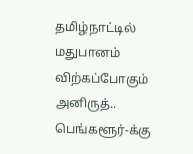தமிழ்நாட்டில் மதுபானம் விற்கப்போகும் அனிருத்.. பெங்களூர்-க்கு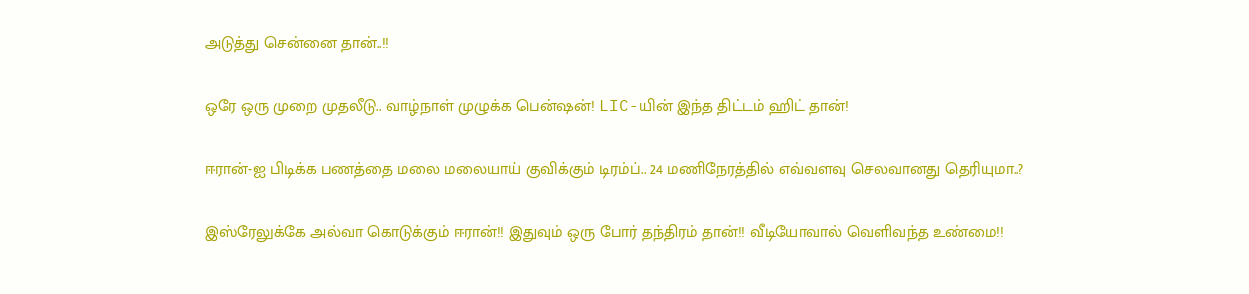அடுத்து சென்னை தான்..!!

ஒரே ஒரு முறை முதலீடு.. வாழ்நாள் முழுக்க பென்ஷன்! LIC-யின் இந்த திட்டம் ஹிட் தான்!

ஈரான்-ஐ பிடிக்க பணத்தை மலை மலையாய் குவிக்கும் டிரம்ப்.. 24 மணிநேரத்தில் எவ்வளவு செலவானது தெரியுமா..?

இஸ்ரேலுக்கே அல்வா கொடுக்கும் ஈரான்!! இதுவும் ஒரு போர் தந்திரம் தான்!! வீடியோவால் வெளிவந்த உண்மை!!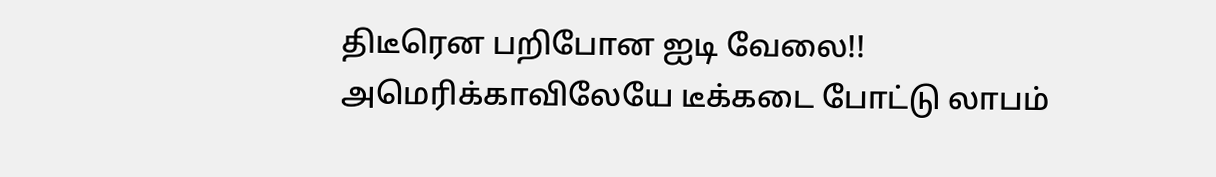திடீரென பறிபோன ஐடி வேலை!! அமெரிக்காவிலேயே டீக்கடை போட்டு லாபம்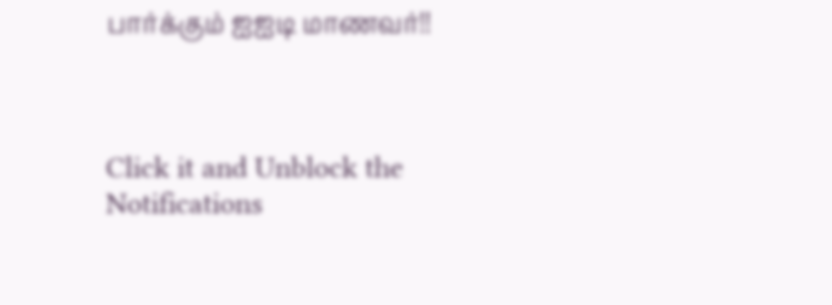பார்க்கும் ஐஐடி மாணவர்!!



Click it and Unblock the Notifications